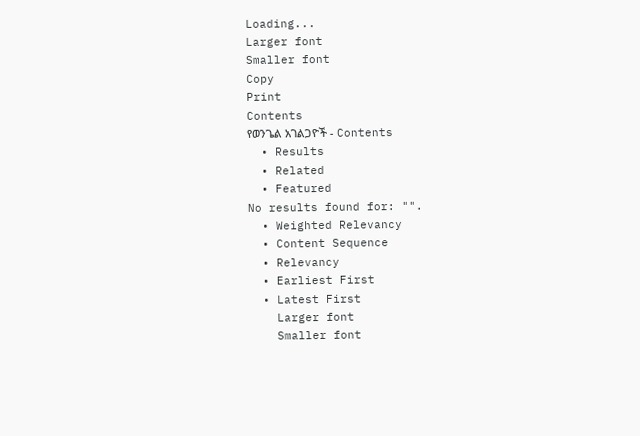Loading...
Larger font
Smaller font
Copy
Print
Contents
የወንጌል አገልጋዮች - Contents
  • Results
  • Related
  • Featured
No results found for: "".
  • Weighted Relevancy
  • Content Sequence
  • Relevancy
  • Earliest First
  • Latest First
    Larger font
    Smaller font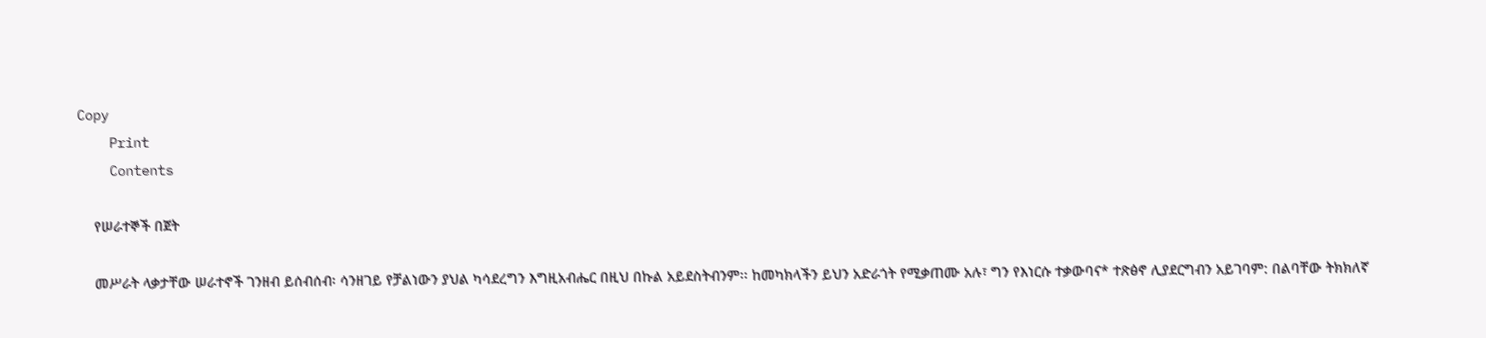Copy
    Print
    Contents

    የሠራተኞች በጀት

    መሥራት ላቃታቸው ሠራተኖች ገንዘብ ይሰብሰብ፡ ሳንዘገይ የቻልነውን ያህል ካሳደረግን እግዚአብሔር በዚህ በኩል አይደስትብንም፡፡ ከመካክላችን ይህን አድራጎት የሚቃጠሙ አሉ፣ ግን የእነርሱ ተቃውባና* ተጽፅኖ ሊያደርግብን አይገባም: በልባቸው ትክክለኛ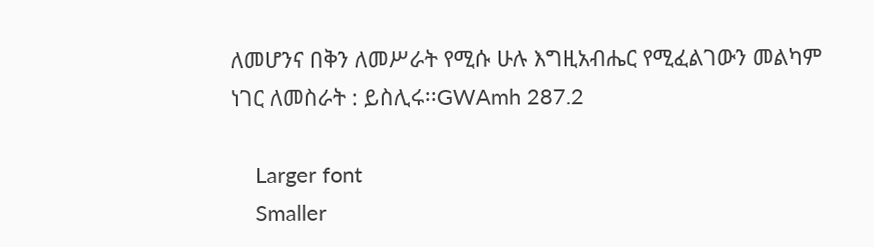ለመሆንና በቅን ለመሥራት የሚሱ ሁሉ እግዚአብሔር የሚፈልገውን መልካም ነገር ለመስራት : ይስሊሩ፡፡GWAmh 287.2

    Larger font
    Smaller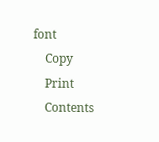font
    Copy
    Print
    Contents